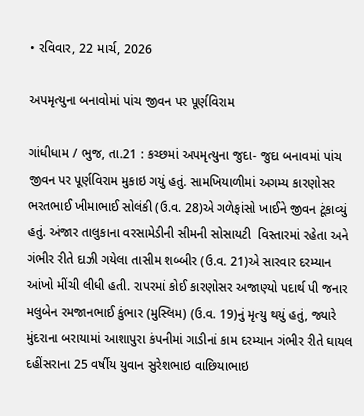• રવિવાર, 22 માર્ચ, 2026

અપમૃત્યુના બનાવોમાં પાંચ જીવન પર પૂર્ણવિરામ

ગાંધીધામ / ભુજ, તા.21 : કચ્છમાં અપમૃત્યુના જુદા- જુદા બનાવમાં પાંચ જીવન પર પૂર્ણવિરામ મુકાઇ ગયું હતું. સામખિયાળીમાં અગમ્ય કારણોસર  ભરતભાઈ ખીમાભાઈ સોલંકી (ઉ.વ. 28)એ ગળેફાંસો ખાઈને જીવન ટૂંકાવ્યું હતું. અંજાર તાલુકાના વરસામેડીની સીમની સોસાયટી  વિસ્તારમાં રહેતા અને ગંભીર રીતે દાઝી ગયેલા તાસીમ શબ્બીર (ઉ.વ. 21)એ સારવાર દરમ્યાન આંખો મીંચી લીધી હતી. રાપરમાં કોઈ કારણોસર અજાણ્યો પદાર્થ પી જનાર  મલુબેન રમજાનભાઈ કુંભાર (મુસ્લિમ) (ઉ.વ. 19)નું મૃત્યુ થયું હતું, જ્યારે મુંદરાના બરાયામાં આશાપુરા કંપનીમાં ગાડીનાં કામ દરમ્યાન ગંભીર રીતે ઘાયલ દહીંસરાના 25 વર્ષીય યુવાન સુરેશભાઇ વાછિયાભાઇ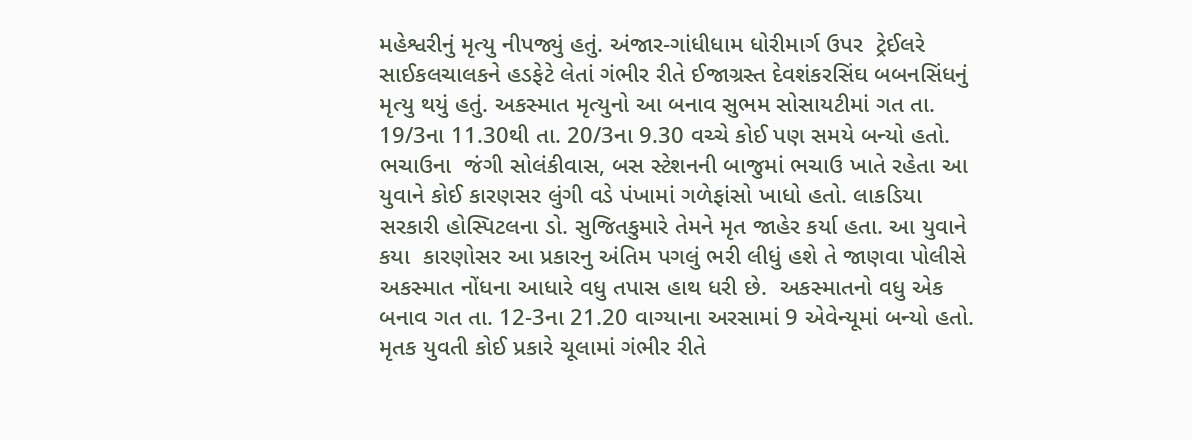મહેશ્વરીનું મૃત્યુ નીપજ્યું હતું. અંજાર-ગાંધીધામ ધોરીમાર્ગ ઉપર  ટ્રેઈલરે  સાઈકલચાલકને હડફેટે લેતાં ગંભીર રીતે ઈજાગ્રસ્ત દેવશંકરસિંઘ બબનસિંધનું મૃત્યુ થયું હતું. અકસ્માત મૃત્યુનો આ બનાવ સુભમ સોસાયટીમાં ગત તા. 19/3ના 11.30થી તા. 20/3ના 9.30 વચ્ચે કોઈ પણ સમયે બન્યો હતો. ભચાઉના  જંગી સોલંકીવાસ, બસ સ્ટેશનની બાજુમાં ભચાઉ ખાતે રહેતા આ યુવાને કોઈ કારણસર લુંગી વડે પંખામાં ગળેફાંસો ખાધો હતો. લાકડિયા સરકારી હોસ્પિટલના ડો. સુજિતકુમારે તેમને મૃત જાહેર કર્યા હતા. આ યુવાને કયા  કારણોસર આ પ્રકારનુ અંતિમ પગલું ભરી લીધું હશે તે જાણવા પોલીસે અકસ્માત નોંધના આધારે વધુ તપાસ હાથ ધરી છે.  અકસ્માતનો વધુ એક બનાવ ગત તા. 12-3ના 21.20 વાગ્યાના અરસામાં 9 એવેન્યૂમાં બન્યો હતો. મૃતક યુવતી કોઈ પ્રકારે ચૂલામાં ગંભીર રીતે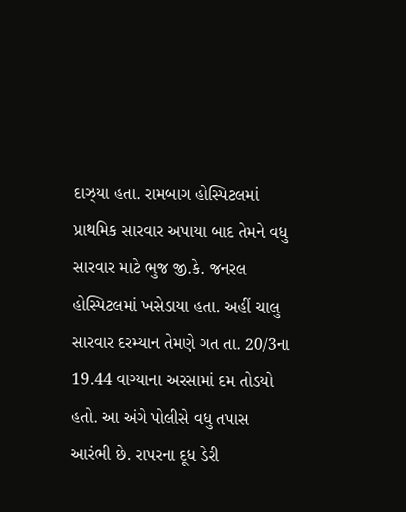દાઝ્યા હતા. રામબાગ હોસ્પિટલમાં  પ્રાથમિક સારવાર અપાયા બાદ તેમને વધુ સારવાર માટે ભુજ જી.કે. જનરલ હોસ્પિટલમાં ખસેડાયા હતા. અહીં ચાલુ સારવાર દરમ્યાન તેમણે ગત તા. 20/3ના 19.44 વાગ્યાના અરસામાં દમ તોડયો હતો. આ અંગે પોલીસે વધુ તપાસ  આરંભી છે. રાપરના દૂધ ડેરી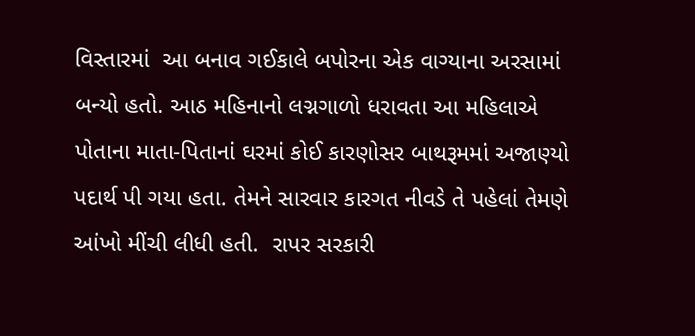વિસ્તારમાં  આ બનાવ ગઈકાલે બપોરના એક વાગ્યાના અરસામાં બન્યો હતો. આઠ મહિનાનો લગ્નગાળો ધરાવતા આ મહિલાએ પોતાના માતા-પિતાનાં ઘરમાં કોઈ કારણોસર બાથરૂમમાં અજાણ્યો પદાર્થ પી ગયા હતા. તેમને સારવાર કારગત નીવડે તે પહેલાં તેમણે આંખો મીંચી લીધી હતી.  રાપર સરકારી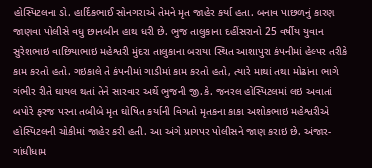હોસ્પિટલના ડો. હાર્દિકભાઈ સોનગરાએ તેમને મૃત જાહેર કર્યા હતા. બનાવ પાછળનું કારણ જાણવા પોલીસે વધુ છાનબીન હાથ ધરી છે. ભુજ તાલુકાના દહીંસરાનો 25 વર્ષીય યુવાન સુરેશભાઇ વાછિયાભાઇ મહેશ્વરી મુંદરા તાલુકાના બરાયા સ્થિત આશાપુરા કંપનીમાં હેલ્પર તરીકે કામ કરતો હતો. ગઇકાલે તે કંપનીમાં ગાડીમાં કામ કરતો હતો, ત્યારે માથાં તથા મોઢાંના ભાગે ગંભીર રીતે ઘાયલ થતાં તેને સારવાર અર્થે ભુજની જી.કે. જનરલ હોસ્પિટલમાં લઇ અવાતાં બપોરે ફરજ પરના તબીબે મૃત ઘોષિત કર્યાની વિગતો મૃતકના કાકા અશોકભાઇ મહેશ્વરીએ હોસ્પિટલની ચોકીમાં જાહેર કરી હતી. આ અંગે પ્રાગપર પોલીસને જાણ કરાઇ છે. અંજાર-ગાંધીધામ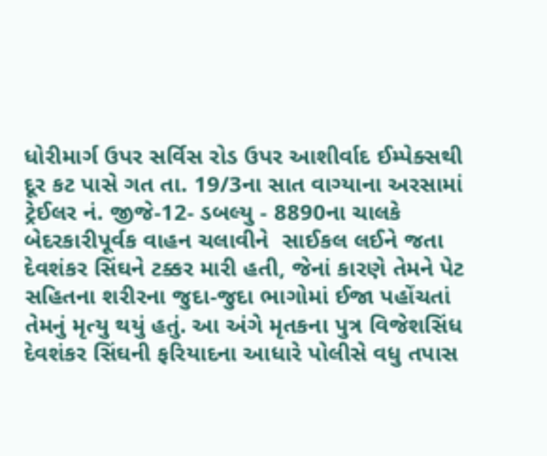ધોરીમાર્ગ ઉપર સર્વિસ રોડ ઉપર આશીર્વાદ ઈમ્પેક્સથી દૂર કટ પાસે ગત તા. 19/3ના સાત વાગ્યાના અરસામાં ટ્રેઈલર નં. જીજે-12- ડબલ્યુ - 8890ના ચાલકે બેદરકારીપૂર્વક વાહન ચલાવીને  સાઈકલ લઈને જતા દેવશંકર સિંઘને ટક્કર મારી હતી, જેનાં કારણે તેમને પેટ સહિતના શરીરના જુદા-જુદા ભાગોમાં ઈજા પહોંચતાં તેમનું મૃત્યુ થયું હતું. આ અંગે મૃતકના પુત્ર વિજેશસિંધ દેવશંકર સિંઘની ફરિયાદના આધારે પોલીસે વધુ તપાસ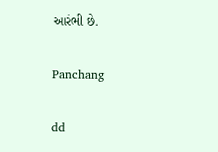આરંભી છે.

Panchang

dd